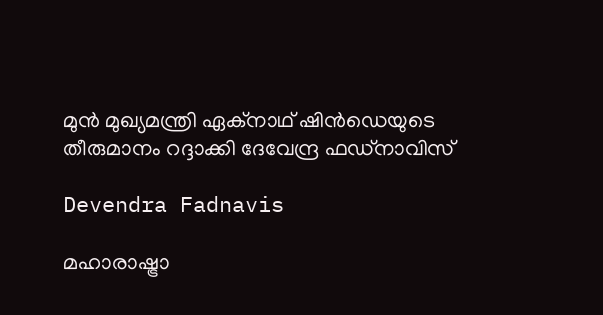മുന്‍ മുഖ്യമന്ത്രി ഏക്നാഥ് ഷിന്‍ഡെയുടെ തീരുമാനം റദ്ദാക്കി ദേവേന്ദ്ര ഫഡ്നാവിസ്

Devendra Fadnavis

മഹാരാഷ്ട്രാ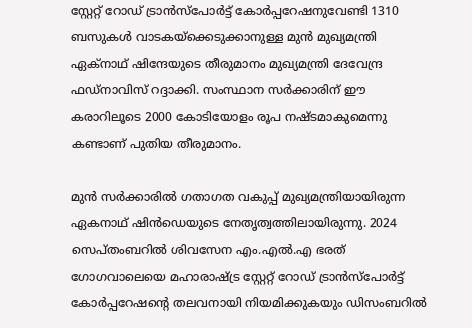സ്റ്റേറ്റ് റോഡ് ട്രാന്‍സ്പോര്‍ട്ട് കോര്‍പ്പറേഷനുവേണ്ടി 1310 ബസുകള്‍ വാടകയ്‌ക്കെടുക്കാനുള്ള മുന്‍ മുഖ്യമന്ത്രി ഏക്നാഥ് ഷിന്ദേയുടെ തീരുമാനം മുഖ്യമന്ത്രി ദേവേന്ദ്ര ഫഡ്നാവിസ് റദ്ദാക്കി. സംസ്ഥാന സര്‍ക്കാരിന് ഈ കരാറിലൂടെ 2000 കോടിയോളം രൂപ നഷ്ടമാകുമെന്നു കണ്ടാണ് പുതിയ തീരുമാനം.

മുന്‍ സര്‍ക്കാരില്‍ ഗതാഗത വകുപ്പ് മുഖ്യമന്ത്രിയായിരുന്ന ഏകനാഥ് ഷിന്‍ഡെയുടെ നേതൃത്വത്തിലായിരുന്നു. 2024 സെപ്തംബറില്‍ ശിവസേന എം.എല്‍.എ ഭരത് ഗോഗവാലെയെ മഹാരാഷ്ട്ര സ്റ്റേറ്റ് റോഡ് ട്രാന്‍സ്‌പോര്‍ട്ട് കോര്‍പ്പറേഷന്റെ തലവനായി നിയമിക്കുകയും ഡിസംബറില്‍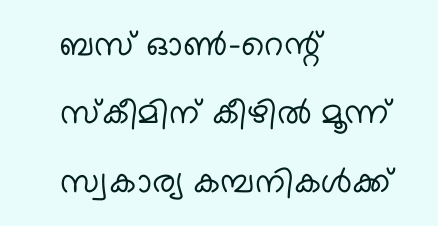ബസ് ഓണ്‍-റെന്റ് സ്‌കീമിന് കീഴില്‍ മൂന്ന് സ്വകാര്യ കമ്പനികള്‍ക്ക്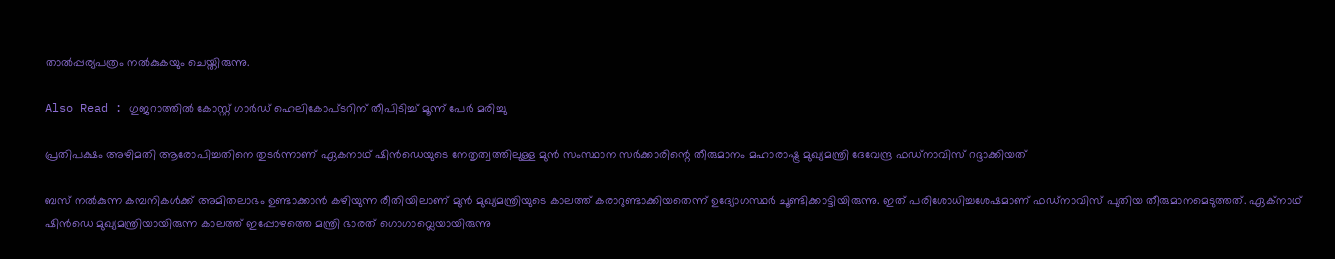താല്‍പ്പര്യപത്രം നല്‍കുകയും ചെയ്തിരുന്നു.

Also Read : ഗുജറാത്തിൽ കോസ്റ്റ് ഗാർഡ് ഹെലികോപ്ടറിന് തീപിടിച്ച് മൂന്ന് പേർ മരിച്ചു

പ്രതിപക്ഷം അഴിമതി ആരോപിച്ചതിനെ തുടര്‍ന്നാണ് ഏകനാഥ് ഷിന്‍ഡെയുടെ നേതൃത്വത്തിലുള്ള മുന്‍ സംസ്ഥാന സര്‍ക്കാരിന്റെ തീരുമാനം മഹാരാഷ്ട്ര മുഖ്യമന്ത്രി ദേവേന്ദ്ര ഫഡ്നാവിസ് റദ്ദാക്കിയത്

ബസ് നല്‍കുന്ന കമ്പനികള്‍ക്ക് അമിതലാഭം ഉണ്ടാക്കാന്‍ കഴിയുന്ന രീതിയിലാണ് മുന്‍ മുഖ്യമന്ത്രിയുടെ കാലത്ത് കരാറുണ്ടാക്കിയതെന്ന് ഉദ്യോഗസ്ഥര്‍ ചൂണ്ടിക്കാട്ടിയിരുന്നു. ഇത് പരിശോധിച്ചശേഷമാണ് ഫഡ്നാവിസ് പുതിയ തീരുമാനമെടുത്തത്. ഏക്നാഥ് ഷിന്‍ഡെ മുഖ്യമന്ത്രിയായിരുന്ന കാലത്ത് ഇപ്പോഴത്തെ മന്ത്രി ഭാരത് ഗൊഗാവ്ലെയായിരുന്നു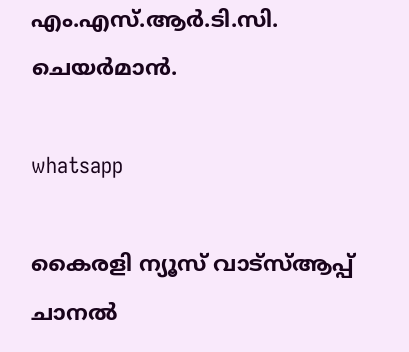എം.എസ്.ആര്‍.ടി.സി. ചെയര്‍മാന്‍.

whatsapp

കൈരളി ന്യൂസ് വാട്‌സ്ആപ്പ് ചാനല്‍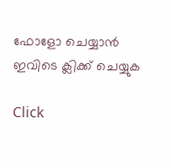ഫോളോ ചെയ്യാന്‍ ഇവിടെ ക്ലിക്ക് ചെയ്യുക

Click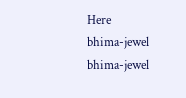Here
bhima-jewel
bhima-jewel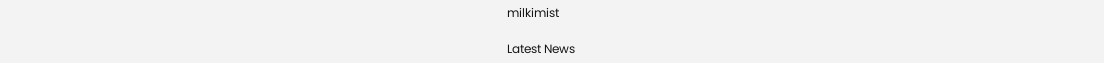milkimist

Latest News